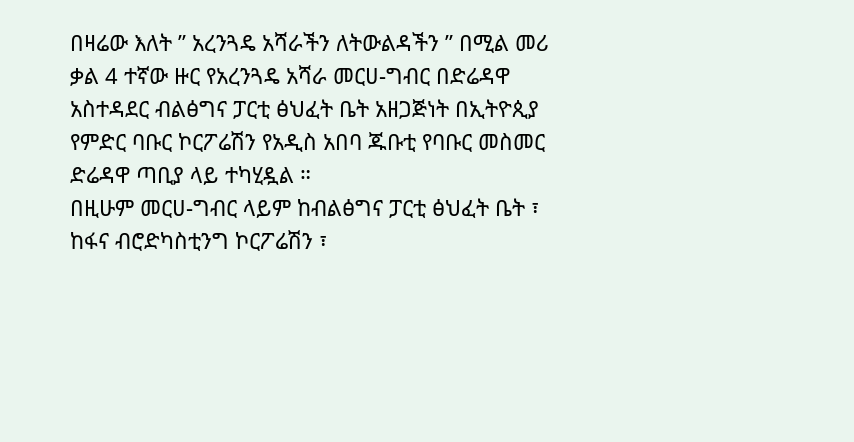በዛሬው እለት ” አረንጓዴ አሻራችን ለትውልዳችን ” በሚል መሪ ቃል 4 ተኛው ዙር የአረንጓዴ አሻራ መርሀ-ግብር በድሬዳዋ አስተዳደር ብልፅግና ፓርቲ ፅህፈት ቤት አዘጋጅነት በኢትዮጲያ የምድር ባቡር ኮርፖሬሽን የአዲስ አበባ ጁቡቲ የባቡር መስመር ድሬዳዋ ጣቢያ ላይ ተካሂዷል ።
በዚሁም መርሀ-ግብር ላይም ከብልፅግና ፓርቲ ፅህፈት ቤት ፣ ከፋና ብሮድካስቲንግ ኮርፖሬሽን ፣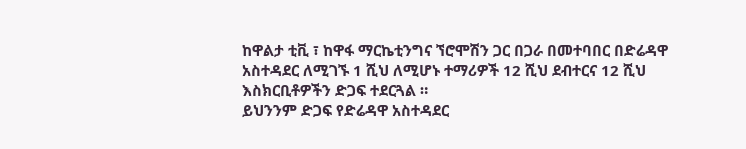ከዋልታ ቲቪ ፣ ከዋፋ ማርኬቲንግና ኘሮሞሽን ጋር በጋራ በመተባበር በድሬዳዋ አስተዳደር ለሚገኙ 1 ሺህ ለሚሆኑ ተማሪዎች 12 ሺህ ደብተርና 12 ሺህ እስክርቢቶዎችን ድጋፍ ተደርጓል ።
ይህንንም ድጋፍ የድሬዳዋ አስተዳደር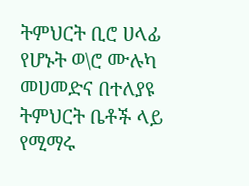ትምህርት ቢሮ ሀላፊ የሆኑት ወ\ሮ ሙሉካ መሀመድና በተለያዩ ትምህርት ቤቶች ላይ የሚማሩ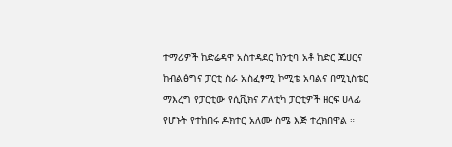ተማሪዎች ከድሬዳዋ አስተዳደር ከንቲባ አቶ ከድር ጁሀርና ከብልፅግና ፓርቲ ስራ አስፈፃሚ ኮሚቴ አባልና በሚኒስቴር ማእረግ የፓርቲው የሲቪክና ፖለቲካ ፓርቲዎች ዘርፍ ሀላፊ የሆኑት የተከበሩ ዶክተር አለሙ ስሜ እጅ ተረክበዋል ።